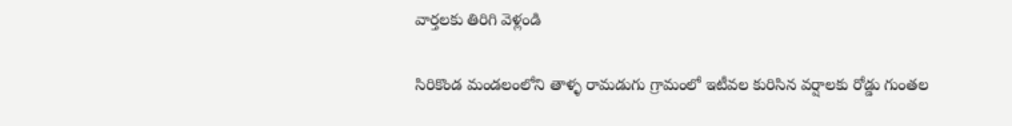వార్తలకు తిరిగి వెళ్లండి

సిరికొండ మండలంలోని తాళ్ళ రామడుగు గ్రామంలో ఇటీవల కురిసిన వర్షాలకు రోడ్డు గుంతల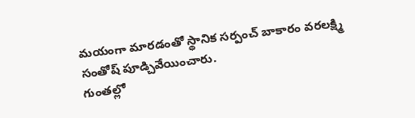మయంగా మారడంతో స్థానిక సర్పంచ్ బాకారం వరలక్ష్మి సంతోష్ పూడ్చివేయించారు.
గుంతల్లో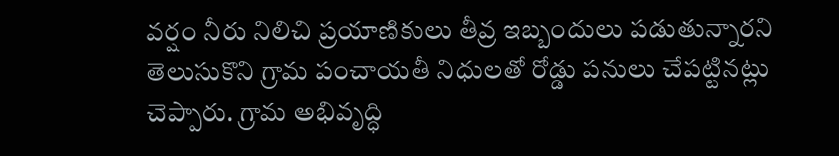వర్షం నీరు నిలిచి ప్రయాణికులు తీవ్ర ఇబ్బందులు పడుతున్నారని తెలుసుకొని గ్రామ పంచాయతీ నిధులతో రోడ్డు పనులు చేపట్టినట్లు చెప్పారు. గ్రామ అభివృద్ధి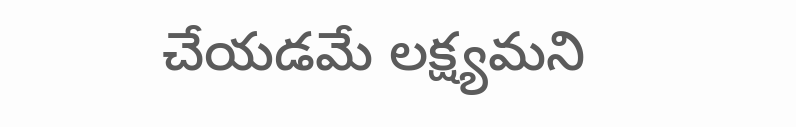చేయడమే లక్ష్యమని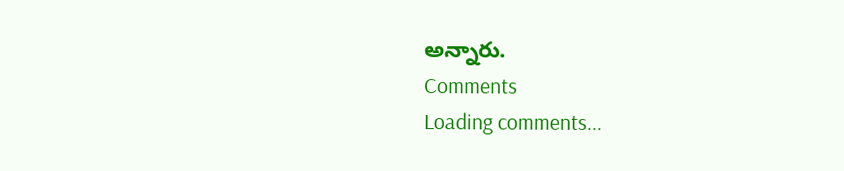అన్నారు.
Comments
Loading comments...